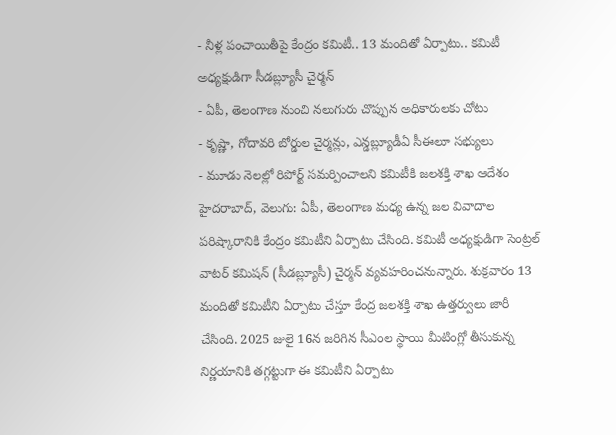- నీళ్ల పంచాయితీపై కేంద్రం కమిటీ.. 13 మందితో ఏర్పాటు.. కమిటీ అధ్యక్షుడిగా సీడబ్ల్యూసీ చైర్మన్
- ఏపీ, తెలంగాణ నుంచి నలుగురు చొప్పున అధికారులకు చోటు
- కృష్ణా, గోదావరి బోర్డుల చైర్మన్లు, ఎన్డబ్ల్యూడీఏ సీఈలూ సభ్యులు
- మూడు నెలల్లో రిపోర్ట్ సమర్పించాలని కమిటీకి జలశక్తి శాఖ ఆదేశం
హైదరాబాద్, వెలుగు: ఏపీ, తెలంగాణ మధ్య ఉన్న జల వివాదాల పరిష్కారానికి కేంద్రం కమిటీని ఏర్పాటు చేసింది. కమిటీ అధ్యక్షుడిగా సెంట్రల్ వాటర్ కమిషన్ (సీడబ్ల్యూసీ) చైర్మన్ వ్యవహరించనున్నారు. శుక్రవారం 13 మందితో కమిటీని ఏర్పాటు చేస్తూ కేంద్ర జలశక్తి శాఖ ఉత్తర్వులు జారీ చేసింది. 2025 జులై 16న జరిగిన సీఎంల స్థాయి మీటింగ్లో తీసుకున్న నిర్ణయానికి తగ్గట్టుగా ఈ కమిటీని ఏర్పాటు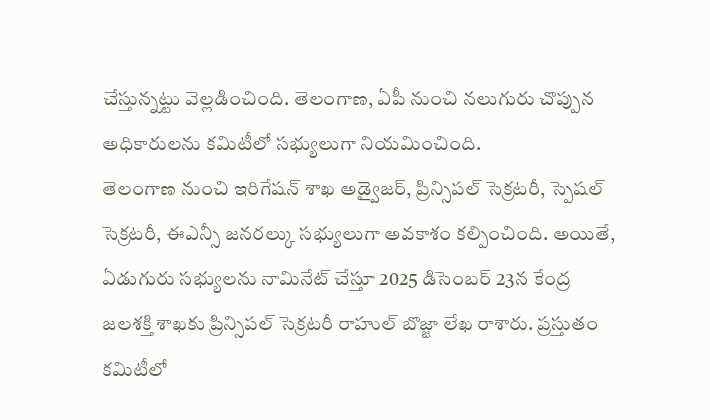చేస్తున్నట్టు వెల్లడించింది. తెలంగాణ, ఏపీ నుంచి నలుగురు చొప్పున అధికారులను కమిటీలో సభ్యులుగా నియమించింది.
తెలంగాణ నుంచి ఇరిగేషన్ శాఖ అడ్వైజర్, ప్రిన్సిపల్ సెక్రటరీ, స్పెషల్ సెక్రటరీ, ఈఎన్సీ జనరల్కు సభ్యులుగా అవకాశం కల్పించింది. అయితే, ఏడుగురు సభ్యులను నామినేట్ చేస్తూ 2025 డిసెంబర్ 23న కేంద్ర జలశక్తి శాఖకు ప్రిన్సిపల్ సెక్రటరీ రాహుల్ బొజ్జా లేఖ రాశారు. ప్రస్తుతం కమిటీలో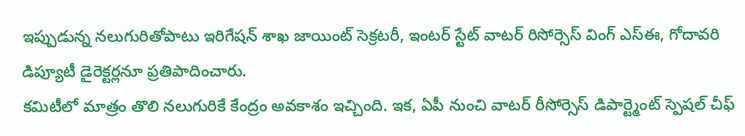ఇప్పుడున్న నలుగురితోపాటు ఇరిగేషన్ శాఖ జాయింట్ సెక్రటరీ, ఇంటర్ స్టేట్ వాటర్ రిసోర్సెస్ వింగ్ ఎస్ఈ, గోదావరి డిప్యూటీ డైరెక్టర్లనూ ప్రతిపాదించారు.
కమిటీలో మాత్రం తొలి నలుగురికే కేంద్రం అవకాశం ఇచ్చింది. ఇక, ఏపీ నుంచి వాటర్ రీసోర్సెస్ డిపార్ట్మెంట్ స్పెషల్ చీఫ్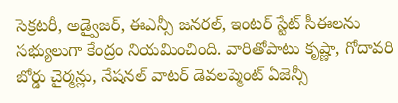సెక్రటరీ, అడ్వైజర్, ఈఎన్సీ జనరల్, ఇంటర్ స్టేట్ సీఈలను సభ్యులుగా కేంద్రం నియమించింది. వారితోపాటు కృష్ణా, గోదావరి బోర్డు చైర్మన్లు, నేషనల్ వాటర్ డెవలప్మెంట్ ఏజెన్సీ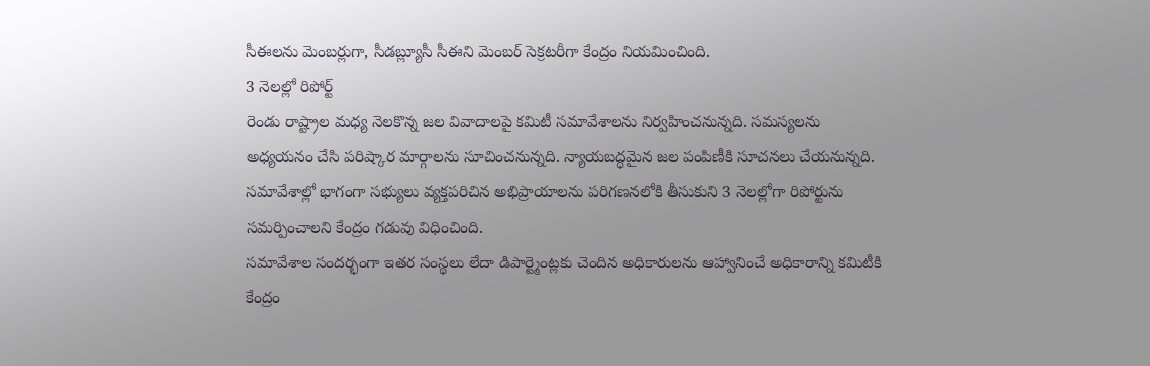సీఈలను మెంబర్లుగా, సీడబ్ల్యూసీ సీఈని మెంబర్ సెక్రటరీగా కేంద్రం నియమించింది.
3 నెలల్లో రిపోర్ట్
రెండు రాష్ట్రాల మధ్య నెలకొన్న జల వివాదాలపై కమిటీ సమావేశాలను నిర్వహించనున్నది. సమస్యలను అధ్యయనం చేసి పరిష్కార మార్గాలను సూచించనున్నది. న్యాయబద్ధమైన జల పంపిణీకి సూచనలు చేయనున్నది. సమావేశాల్లో భాగంగా సభ్యులు వ్యక్తపరిచిన అభిప్రాయాలను పరిగణనలోకి తీసుకుని 3 నెలల్లోగా రిపోర్టును సమర్పించాలని కేంద్రం గడువు విధించింది.
సమావేశాల సందర్భంగా ఇతర సంస్థలు లేదా డిపార్ట్మెంట్లకు చెందిన అధికారులను ఆహ్వానించే అధికారాన్ని కమిటీకి కేంద్రం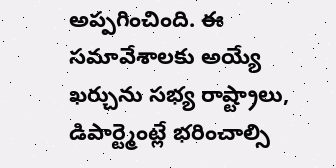అప్పగించింది. ఈ సమావేశాలకు అయ్యే ఖర్చును సభ్య రాష్ట్రాలు, డిపార్ట్మెంట్లే భరించాల్సి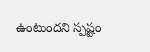ఉంటుందని స్పష్టం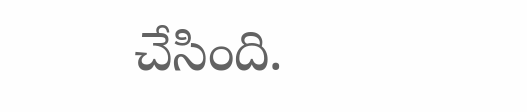చేసింది.